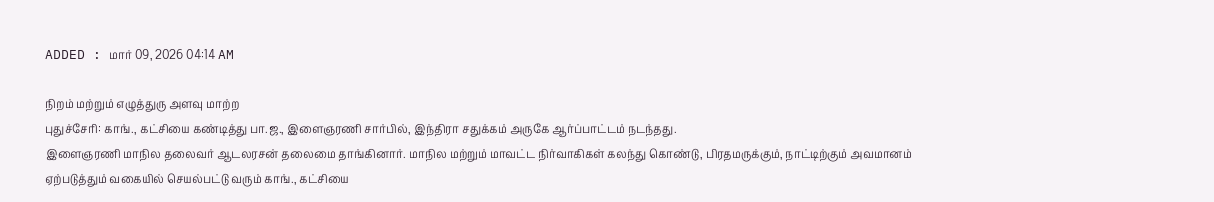ADDED : மார் 09, 2026 04:14 AM

நிறம் மற்றும் எழுத்துரு அளவு மாற்ற
புதுச்சேரி: காங்., கட்சியை கண்டித்து பா.ஜ., இளைஞரணி சார்பில், இந்திரா சதுக்கம் அருகே ஆர்ப்பாட்டம் நடந்தது.
இளைஞரணி மாநில தலைவர் ஆடலரசன் தலைமை தாங்கினார். மாநில மற்றும் மாவட்ட நிர்வாகிகள் கலந்து கொண்டு, பிரதமருக்கும், நாட்டிற்கும் அவமானம் ஏற்படுத்தும் வகையில் செயல்பட்டு வரும் காங்., கட்சியை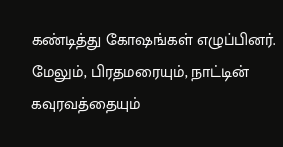கண்டித்து கோஷங்கள் எழுப்பினர்.
மேலும், பிரதமரையும், நாட்டின் கவுரவத்தையும்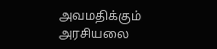அவமதிக்கும் அரசியலை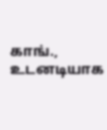காங்., உடனடியாக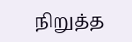நிறுத்த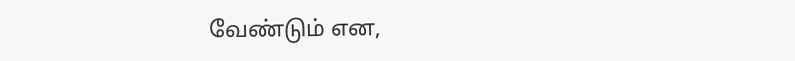வேண்டும் என,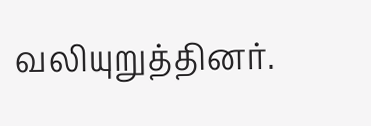வலியுறுத்தினர்.